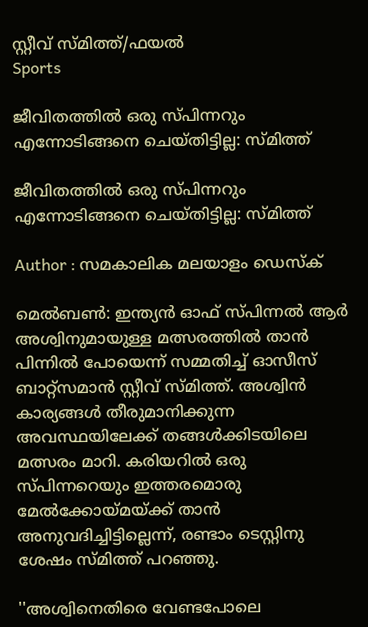സ്റ്റീവ് സ്മിത്ത്/ഫയല്‍
Sports

ജീവിതത്തില്‍ ഒരു സ്പിന്നറും എന്നോടിങ്ങനെ ചെയ്തിട്ടില്ല: സ്മിത്ത്

ജീവിതത്തില്‍ ഒരു സ്പിന്നറും എന്നോടിങ്ങനെ ചെയ്തിട്ടില്ല: സ്മിത്ത്

Author : സമകാലിക മലയാളം ഡെസ്ക്

മെല്‍ബണ്‍: ഇന്ത്യന്‍ ഓഫ് സ്പിന്നല്‍ ആര്‍ അശ്വിനുമായുള്ള മത്സരത്തില്‍ താന്‍ പിന്നില്‍ പോയെന്ന് സമ്മതിച്ച് ഓസീസ് ബാറ്റ്‌സമാന്‍ സ്റ്റീവ് സ്മിത്ത്. അശ്വിന്‍ കാര്യങ്ങള്‍ തീരുമാനിക്കുന്ന അവസ്ഥയിലേക്ക് തങ്ങള്‍ക്കിടയിലെ മത്സരം മാറി. കരിയറില്‍ ഒരു സ്പിന്നറെയും ഇത്തരമൊരു മേല്‍ക്കോയ്മയ്ക്ക് താന്‍ അനുവദിച്ചിട്ടില്ലെന്ന്, രണ്ടാം ടെസ്റ്റിനു ശേഷം സ്മിത്ത് പറഞ്ഞു.

''അശ്വിനെതിരെ വേണ്ടപോലെ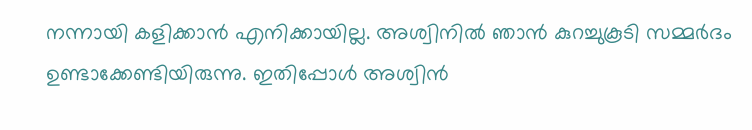നന്നായി കളിക്കാന്‍ എനിക്കായില്ല. അശ്വിനില്‍ ഞാന്‍ കുറച്ചുകൂടി സമ്മര്‍ദം ഉണ്ടാക്കേണ്ടിയിരുന്നു. ഇതിപ്പോള്‍ അശ്വിന്‍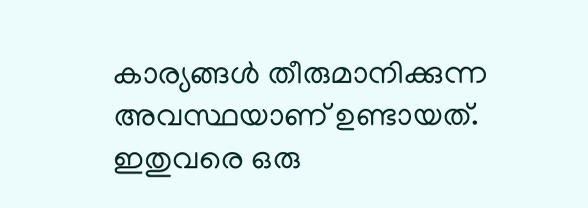കാര്യങ്ങള്‍ തീരുമാനിക്കുന്ന അവസ്ഥയാണ് ഉണ്ടായത്. ഇതുവരെ ഒരു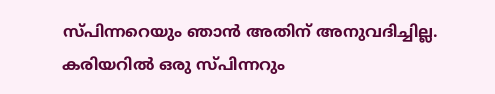സ്പിന്നറെയും ഞാന്‍ അതിന് അനുവദിച്ചില്ല. കരിയറില്‍ ഒരു സ്പിന്നറും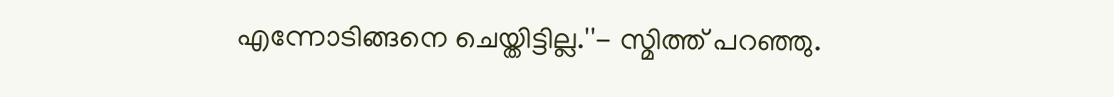എന്നോടിങ്ങനെ ചെയ്തിട്ടില്ല.''- സ്മിത്ത് പറഞ്ഞു.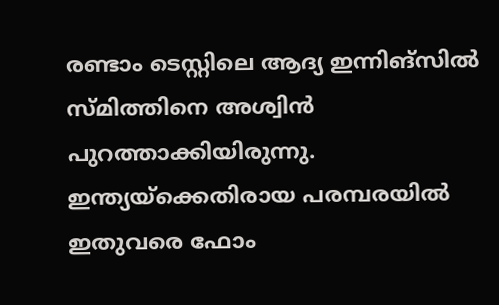രണ്ടാം ടെസ്റ്റിലെ ആദ്യ ഇന്നിങ്‌സില്‍ സ്മിത്തിനെ അശ്വിന്‍ പുറത്താക്കിയിരുന്നു. ഇന്ത്യയ്‌ക്കെതിരായ പരമ്പരയില്‍ ഇതുവരെ ഫോം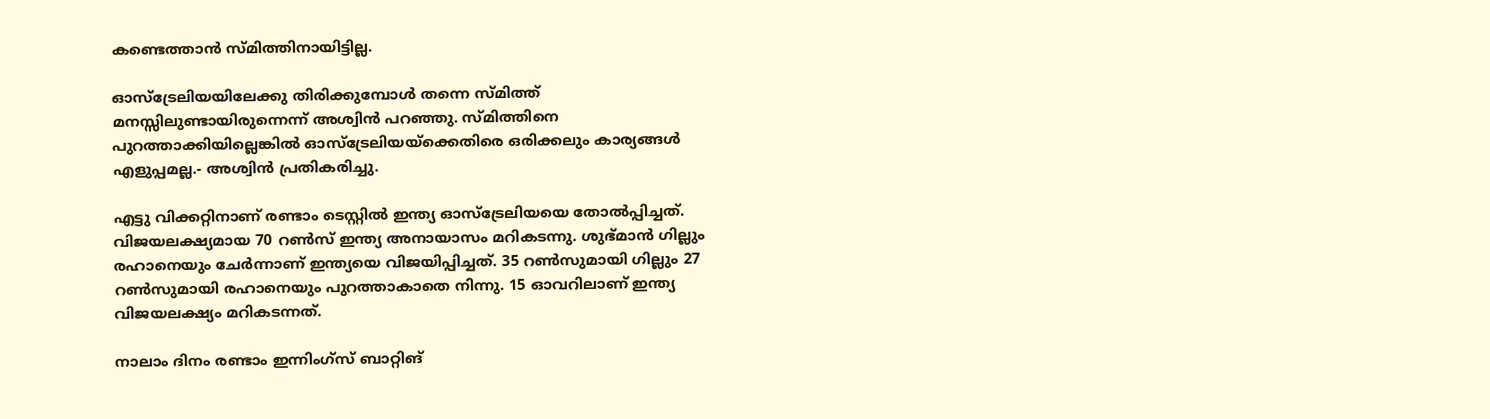കണ്ടെത്താന്‍ സ്മിത്തിനായിട്ടില്ല.

ഓസ്‌ട്രേലിയയിലേക്കു തിരിക്കുമ്പോള്‍ തന്നെ സ്മിത്ത് മനസ്സിലുണ്ടായിരുന്നെന്ന് അശ്വിന്‍ പറഞ്ഞു. സ്മിത്തിനെ പുറത്താക്കിയില്ലെങ്കില്‍ ഓസ്‌ട്രേലിയയ്‌ക്കെതിരെ ഒരിക്കലും കാര്യങ്ങള്‍ എളുപ്പമല്ല.- അശ്വിന്‍ പ്രതികരിച്ചു.

എട്ടു വിക്കറ്റിനാണ് രണ്ടാം ടെസ്റ്റില്‍ ഇന്ത്യ ഓസ്‌ട്രേലിയയെ തോല്‍പ്പിച്ചത്. വിജയലക്ഷ്യമായ 70 റണ്‍സ് ഇന്ത്യ അനായാസം മറികടന്നു. ശുഭ്മാന്‍ ഗില്ലും രഹാനെയും ചേര്‍ന്നാണ് ഇന്ത്യയെ വിജയിപ്പിച്ചത്. 35 റണ്‍സുമായി ഗില്ലും 27 റണ്‍സുമായി രഹാനെയും പുറത്താകാതെ നിന്നു. 15 ഓവറിലാണ് ഇന്ത്യ വിജയലക്ഷ്യം മറികടന്നത്.

നാലാം ദിനം രണ്ടാം ഇന്നിംഗ്‌സ് ബാറ്റിങ്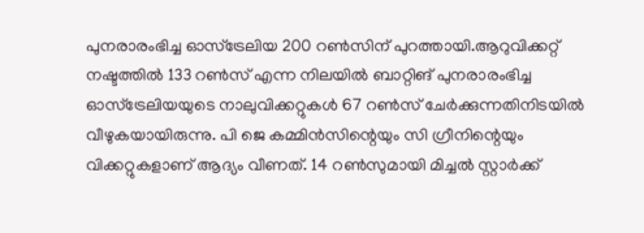പുനരാരംഭിച്ച ഓസ്‌ട്രേലിയ 200 റണ്‍സിന് പുറത്തായി.ആറുവിക്കറ്റ് നഷ്ടത്തില്‍ 133 റണ്‍സ് എന്ന നിലയില്‍ ബാറ്റിങ് പുനരാരംഭിച്ച ഓസ്‌ട്രേലിയയുടെ നാലുവിക്കറ്റുകള്‍ 67 റണ്‍സ് ചേര്‍ക്കുന്നതിനിടയില്‍ വീഴുകയായിരുന്നു. പി ജെ കമ്മിന്‍സിന്റെയും സി ഗ്രീനിന്റെയും വിക്കറ്റുകളാണ് ആദ്യം വീണത്. 14 റണ്‍സുമായി മിച്ചല്‍ സ്റ്റാര്‍ക്ക്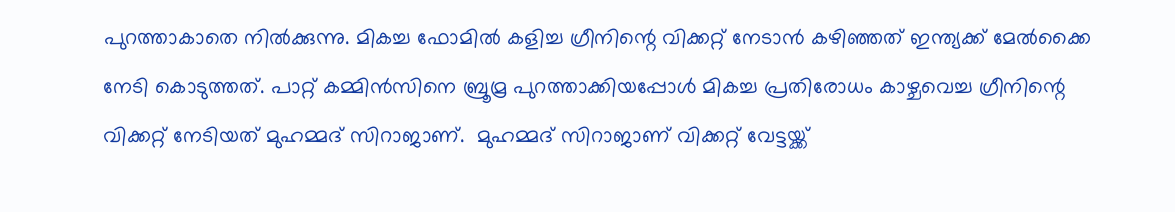പുറത്താകാതെ നില്‍ക്കുന്നു. മികച്ച ഫോമില്‍ കളിച്ച ഗ്രീനിന്റെ വിക്കറ്റ് നേടാന്‍ കഴിഞ്ഞത് ഇന്ത്യക്ക് മേല്‍ക്കൈ നേടി കൊടുത്തത്. പാറ്റ് കമ്മിന്‍സിനെ ബ്രൂമ്ര പുറത്താക്കിയപ്പോള്‍ മികച്ച പ്രതിരോധം കാഴ്ചവെച്ച ഗ്രീനിന്റെ വിക്കറ്റ് നേടിയത് മുഹമ്മദ് സിറാജാണ്.  മുഹമ്മദ് സിറാജാണ് വിക്കറ്റ് വേട്ടയ്ക്ക്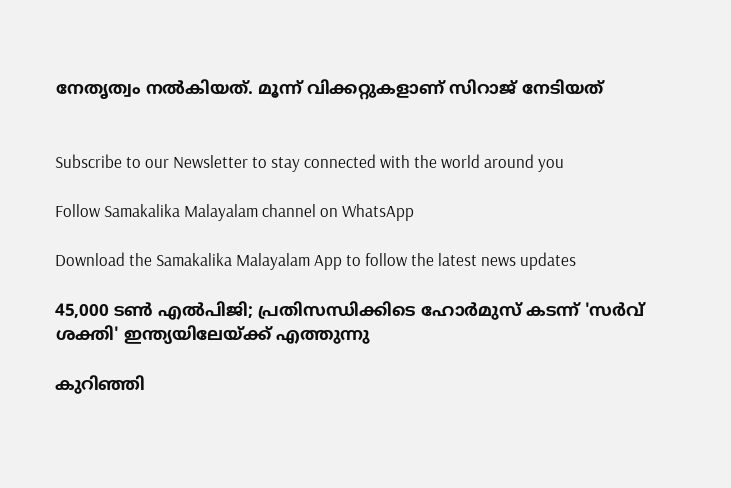നേതൃത്വം നല്‍കിയത്. മൂന്ന് വിക്കറ്റുകളാണ് സിറാജ് നേടിയത്‌


Subscribe to our Newsletter to stay connected with the world around you

Follow Samakalika Malayalam channel on WhatsApp

Download the Samakalika Malayalam App to follow the latest news updates

45,000 ടൺ എൽപിജി; പ്രതിസന്ധിക്കിടെ ഹോർമുസ് കടന്ന് 'സർവ് ശക്തി' ഇന്ത്യയിലേയ്ക്ക് എത്തുന്നു

കുറിഞ്ഞി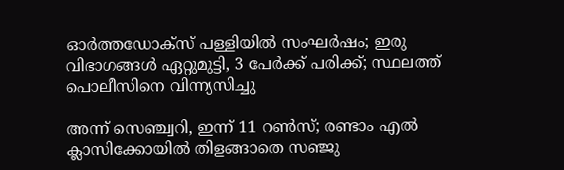ഓർത്തഡോക്സ് പള്ളിയിൽ സംഘർഷം; ഇരു വിഭാഗങ്ങൾ ഏറ്റുമുട്ടി, 3 പേർക്ക് പരിക്ക്; സ്ഥലത്ത് പൊലീസിനെ വിന്ന്യസിച്ചു

അന്ന് സെഞ്ച്വറി, ഇന്ന് 11 റണ്‍സ്; രണ്ടാം എല്‍ ക്ലാസിക്കോയില്‍ തിളങ്ങാതെ സഞ്ജു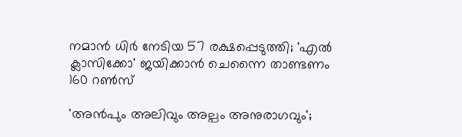നമാന്‍ ധിര്‍ നേടിയ 57 രക്ഷപ്പെടുത്തി; 'എല്‍ ക്ലാസിക്കോ' ജയിക്കാന്‍ ചെന്നൈ താണ്ടണം 160 റണ്‍സ്

'അൻപും അലിവും അല്പം അനുരാഗവും';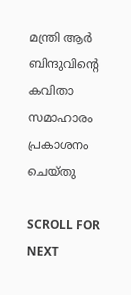മന്ത്രി ആർ ബിന്ദുവിന്റെ കവിതാ സമാഹാരം പ്രകാശനം ചെയ്തു

SCROLL FOR NEXT